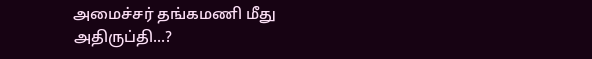அமைச்சர் தங்கமணி மீது அதிருப்தி...?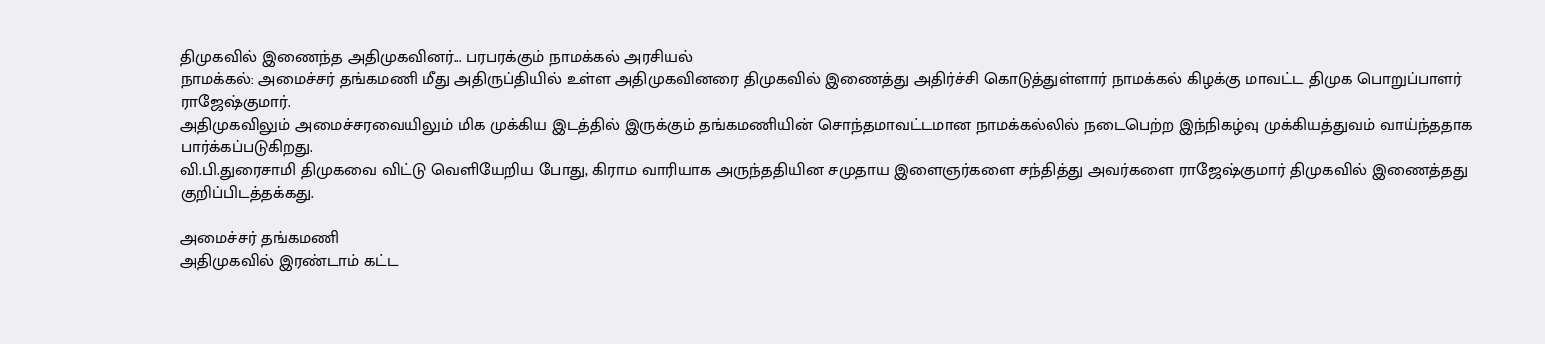திமுகவில் இணைந்த அதிமுகவினர்... பரபரக்கும் நாமக்கல் அரசியல்
நாமக்கல்: அமைச்சர் தங்கமணி மீது அதிருப்தியில் உள்ள அதிமுகவினரை திமுகவில் இணைத்து அதிர்ச்சி கொடுத்துள்ளார் நாமக்கல் கிழக்கு மாவட்ட திமுக பொறுப்பாளர் ராஜேஷ்குமார்.
அதிமுகவிலும் அமைச்சரவையிலும் மிக முக்கிய இடத்தில் இருக்கும் தங்கமணியின் சொந்தமாவட்டமான நாமக்கல்லில் நடைபெற்ற இந்நிகழ்வு முக்கியத்துவம் வாய்ந்ததாக பார்க்கப்படுகிறது.
வி.பி.துரைசாமி திமுகவை விட்டு வெளியேறிய போது, கிராம வாரியாக அருந்ததியின சமுதாய இளைஞர்களை சந்தித்து அவர்களை ராஜேஷ்குமார் திமுகவில் இணைத்தது குறிப்பிடத்தக்கது.

அமைச்சர் தங்கமணி
அதிமுகவில் இரண்டாம் கட்ட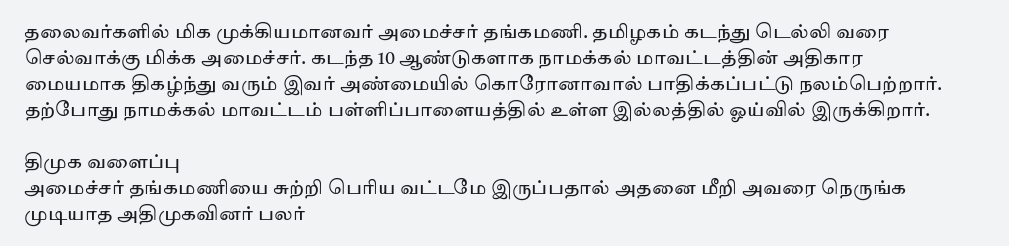தலைவர்களில் மிக முக்கியமானவர் அமைச்சர் தங்கமணி. தமிழகம் கடந்து டெல்லி வரை செல்வாக்கு மிக்க அமைச்சர். கடந்த 10 ஆண்டுகளாக நாமக்கல் மாவட்டத்தின் அதிகார மையமாக திகழ்ந்து வரும் இவர் அண்மையில் கொரோனாவால் பாதிக்கப்பட்டு நலம்பெற்றார். தற்போது நாமக்கல் மாவட்டம் பள்ளிப்பாளையத்தில் உள்ள இல்லத்தில் ஓய்வில் இருக்கிறார்.

திமுக வளைப்பு
அமைச்சர் தங்கமணியை சுற்றி பெரிய வட்டமே இருப்பதால் அதனை மீறி அவரை நெருங்க முடியாத அதிமுகவினர் பலர்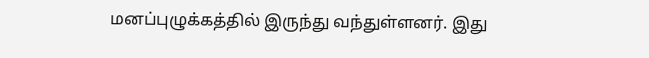மனப்புழுக்கத்தில் இருந்து வந்துள்ளனர். இது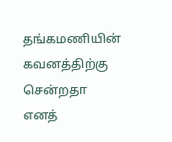தங்கமணியின் கவனத்திற்கு சென்றதா எனத்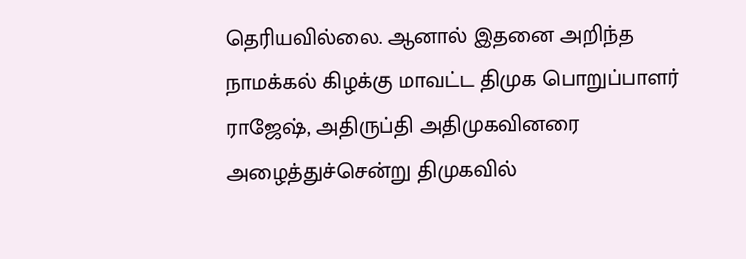தெரியவில்லை. ஆனால் இதனை அறிந்த நாமக்கல் கிழக்கு மாவட்ட திமுக பொறுப்பாளர் ராஜேஷ், அதிருப்தி அதிமுகவினரை அழைத்துச்சென்று திமுகவில்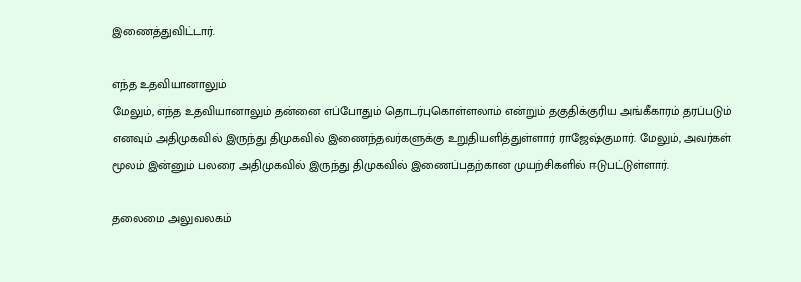இணைத்துவிட்டார்.

எந்த உதவியானாலும்
மேலும், எந்த உதவியானாலும் தன்னை எப்போதும் தொடர்புகொள்ளலாம் என்றும் தகுதிக்குரிய அங்கீகாரம் தரப்படும் எனவும் அதிமுகவில் இருந்து திமுகவில் இணைந்தவர்களுக்கு உறுதியளித்துள்ளார் ராஜேஷ்குமார். மேலும், அவர்கள் மூலம் இன்னும் பலரை அதிமுகவில் இருந்து திமுகவில் இணைப்பதற்கான முயற்சிகளில் ஈடுபட்டுள்ளார்.

தலைமை அலுவலகம்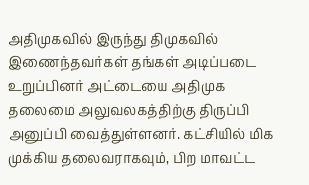அதிமுகவில் இருந்து திமுகவில் இணைந்தவர்கள் தங்கள் அடிப்படை உறுப்பினர் அட்டையை அதிமுக தலைமை அலுவலகத்திற்கு திருப்பி அனுப்பி வைத்துள்ளனர். கட்சியில் மிக முக்கிய தலைவராகவும், பிற மாவட்ட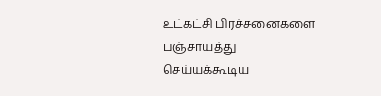உட்கட்சி பிரச்சனைகளை பஞ்சாயத்து செய்யக்கூடிய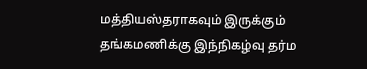மத்தியஸ்தராகவும் இருக்கும் தங்கமணிக்கு இந்நிகழ்வு தர்ம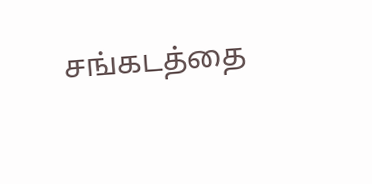சங்கடத்தை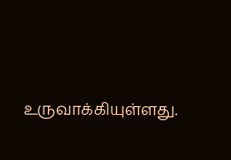உருவாக்கியுள்ளது.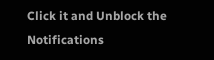Click it and Unblock the Notifications